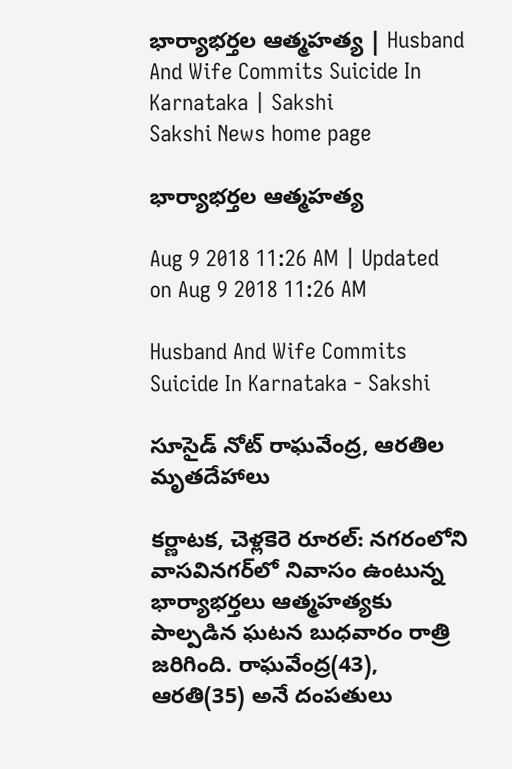భార్యాభర్తల ఆత్మహత్య | Husband And Wife Commits Suicide In Karnataka | Sakshi
Sakshi News home page

భార్యాభర్తల ఆత్మహత్య

Aug 9 2018 11:26 AM | Updated on Aug 9 2018 11:26 AM

Husband And Wife Commits Suicide In Karnataka - Sakshi

సూసైడ్‌ నోట్‌ రాఘవేంద్ర, ఆరతిల మృతదేహాలు

కర్ణాటక, చెళ్లకెరె రూరల్‌: నగరంలోని వాసవినగర్‌లో నివాసం ఉంటున్న భార్యాభర్తలు ఆత్మహత్యకు పాల్పడిన ఘటన బుధవారం రాత్రి జరిగింది. రాఘవేంద్ర(43), ఆరతి(35) అనే దంపతులు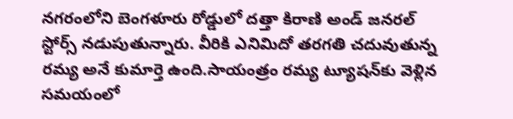నగరంలోని బెంగళూరు రోడ్డులో దత్తా కిరాణి అండ్‌ జనరల్‌ స్టోర్స్‌ నడుపుతున్నారు. వీరికి ఎనిమిదో తరగతి చదువుతున్న రమ్య అనే కుమార్తె ఉంది.సాయంత్రం రమ్య ట్యూషన్‌కు వెళ్లిన సమయంలో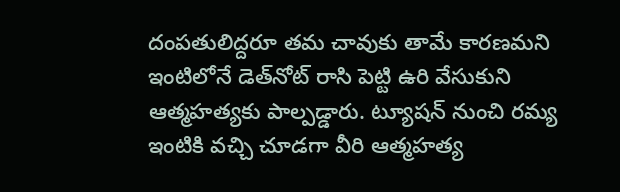దంపతులిద్దరూ తమ చావుకు తామే కారణమని ఇంటిలోనే డెత్‌నోట్‌ రాసి పెట్టి ఉరి వేసుకుని ఆత్మహత్యకు పాల్పడ్డారు. ట్యూషన్‌ నుంచి రమ్య ఇంటికి వచ్చి చూడగా వీరి ఆత్మహత్య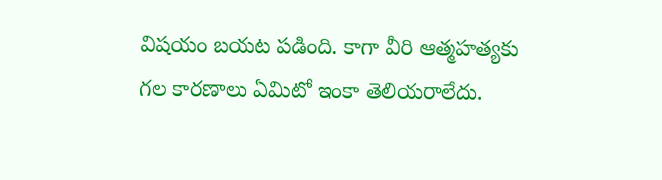విషయం బయట పడింది. కాగా వీరి ఆత్మహత్యకు గల కారణాలు ఏమిటో ఇంకా తెలియరాలేదు.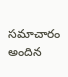సమాచారం అందిన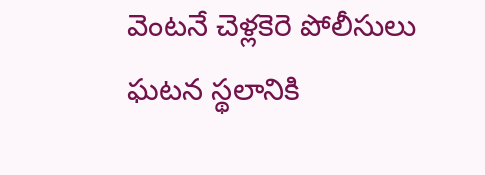వెంటనే చెళ్లకెరె పోలీసులు ఘటన స్థలానికి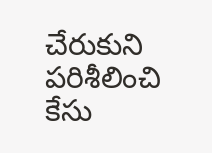చేరుకుని పరిశీలించి కేసు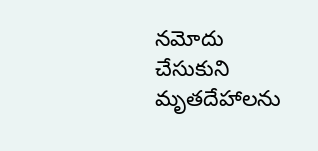నమోదు చేసుకుని మృతదేహాలను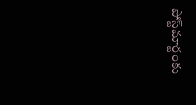పోస్ట్‌మార్టంకు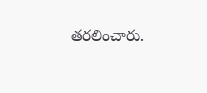తరలించారు.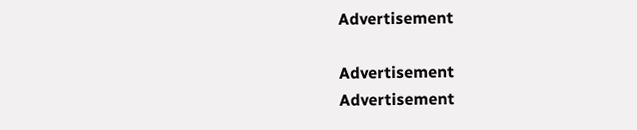Advertisement

Advertisement
Advertisement